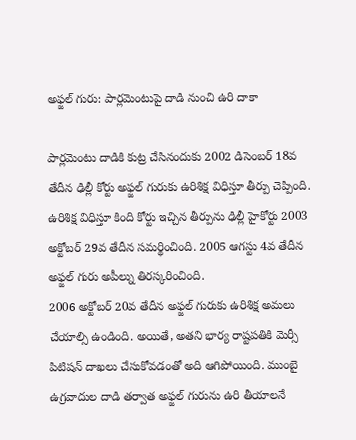అఫ్జల్ గురు: పార్లమెంటుపై దాడి నుంచి ఉరి దాకా

పార్లమెంటు దాడికి కుట్ర చేసినందుకు 2002 డిసెంబర్ 18వ తేదీన ఢిల్లీ కోర్టు అఫ్జల్ గురుకు ఉరిశిక్ష విధిస్తూ తీర్పు చెప్పింది. ఉరిశిక్ష విధిస్తూ కింది కోర్టు ఇచ్చిన తీర్పును ఢిల్లీ హైకోర్టు 2003 అక్టోబర్ 29వ తేదీన సమర్థించింది. 2005 ఆగస్టు 4వ తేదీన అఫ్జల్ గురు అపీల్ను తిరస్కరించింది.
2006 అక్టోబర్ 20వ తేదీన అఫ్జల్ గురుకు ఉరిశిక్ష అమలు చేయాల్సి ఉండింది. అయితే, అతని భార్య రాష్టపతికి మెర్సీ పిటిషన్ దాఖలు చేసుకోవడంతో అది ఆగిపోయింది. ముంబై ఉగ్రవాదుల దాడి తర్వాత అఫ్జల్ గురును ఉరి తీయాలనే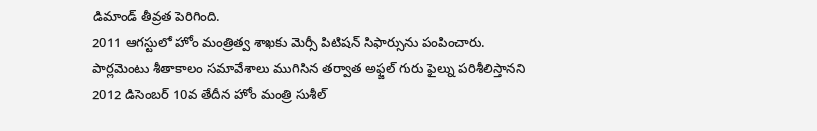డిమాండ్ తీవ్రత పెరిగింది.
2011 ఆగస్టులో హోం మంత్రిత్వ శాఖకు మెర్సీ పిటిషన్ సిఫార్సును పంపించారు. పార్లమెంటు శీతాకాలం సమావేశాలు ముగిసిన తర్వాత అఫ్జల్ గురు ఫైల్ను పరిశీలిస్తానని 2012 డిసెంబర్ 10వ తేదీన హోం మంత్రి సుశీల్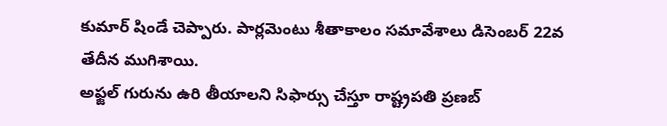కుమార్ షిండే చెప్పారు. పార్లమెంటు శీతాకాలం సమావేశాలు డిసెంబర్ 22వ తేదీన ముగిశాయి.
అఫ్జల్ గురును ఉరి తీయాలని సిఫార్సు చేస్తూ రాష్ట్రపతి ప్రణబ్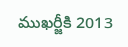ముఖర్జీకి 2013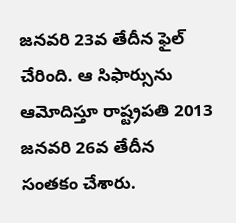జనవరి 23వ తేదీన ఫైల్ చేరింది. ఆ సిఫార్సును ఆమోదిస్తూ రాష్ట్రపతి 2013 జనవరి 26వ తేదీన సంతకం చేశారు.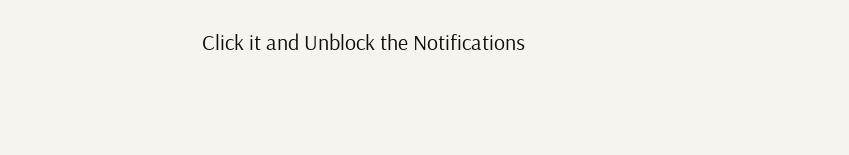Click it and Unblock the Notifications